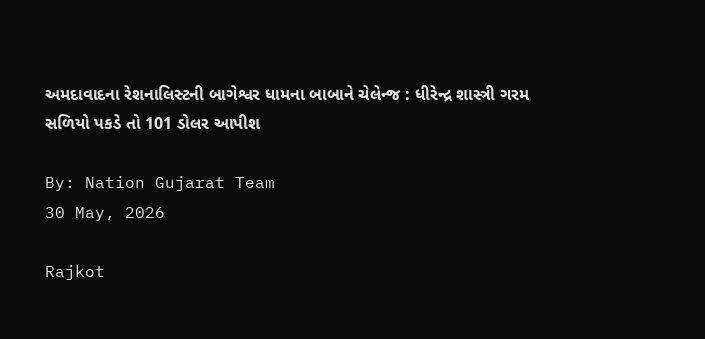અમદાવાદના રેશનાલિસ્ટની બાગેશ્વર ધામના બાબાને ચેલેન્જ : ધીરેન્દ્ર શાસ્ત્રી ગરમ સળિયો પકડે તો 101 ડોલર આપીશ

By: Nation Gujarat Team
30 May, 2026

Rajkot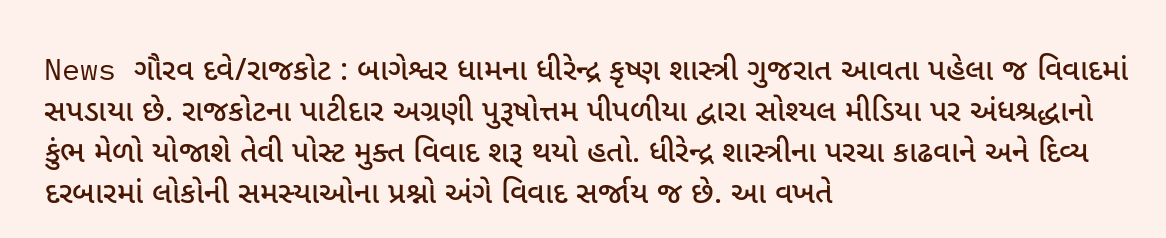News ગૌરવ દવે/રાજકોટ : બાગેશ્વર ધામના ધીરેન્દ્ર કૃષ્ણ શાસ્ત્રી ગુજરાત આવતા પહેલા જ વિવાદમાં સપડાયા છે. રાજકોટના પાટીદાર અગ્રણી પુરૂષોત્તમ પીપળીયા દ્વારા સોશ્યલ મીડિયા પર અંધશ્રદ્ધાનો કુંભ મેળો યોજાશે તેવી પોસ્ટ મુક્ત વિવાદ શરૂ થયો હતો. ધીરેન્દ્ર શાસ્ત્રીના પરચા કાઢવાને અને દિવ્ય દરબારમાં લોકોની સમસ્યાઓના પ્રશ્નો અંગે વિવાદ સર્જાય જ છે. આ વખતે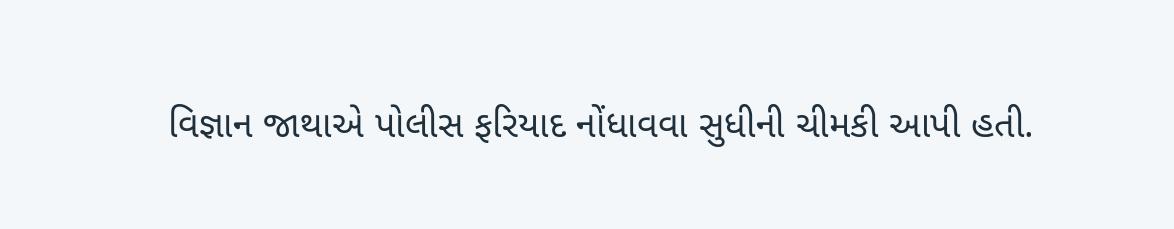વિજ્ઞાન જાથાએ પોલીસ ફરિયાદ નોંધાવવા સુધીની ચીમકી આપી હતી.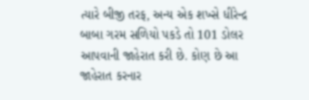ત્યારે બીજી તરફ, અન્ય એક શખ્સે ધીરેન્દ્ર બાબા ગરમ સળિયો પકડે તો 101 ડોલર આપવાની જાહેરાત કરી છે. કોણ છે આ જાહેરાત કરનાર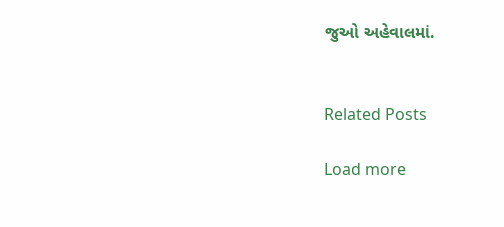જુઓ અહેવાલમાં.


Related Posts

Load more